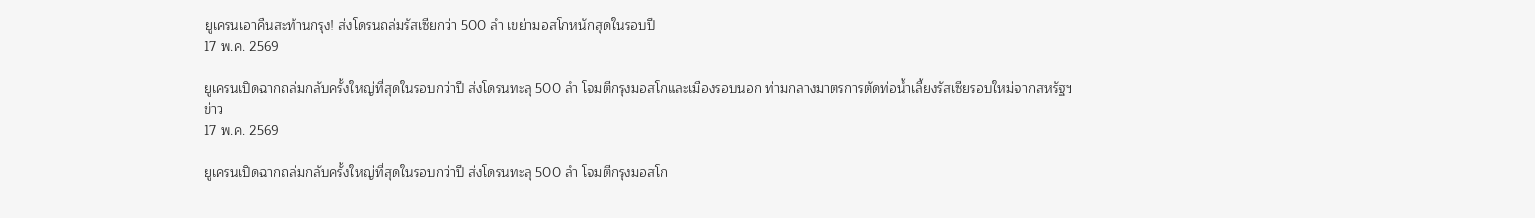ยูเครนเอาคืนสะท้านกรุง! ส่งโดรนถล่มรัสเซียกว่า 500 ลำ เขย่ามอสโกหนักสุดในรอบปี
17 พ.ค. 2569

ยูเครนเปิดฉากถล่มกลับครั้งใหญ่ที่สุดในรอบกว่าปี ส่งโดรนทะลุ 500 ลำ โจมตีกรุงมอสโกและเมืองรอบนอก ท่ามกลางมาตรการตัดท่อน้ำเลี้ยงรัสเซียรอบใหม่จากสหรัฐฯ
ข่าว
17 พ.ค. 2569

ยูเครนเปิดฉากถล่มกลับครั้งใหญ่ที่สุดในรอบกว่าปี ส่งโดรนทะลุ 500 ลำ โจมตีกรุงมอสโก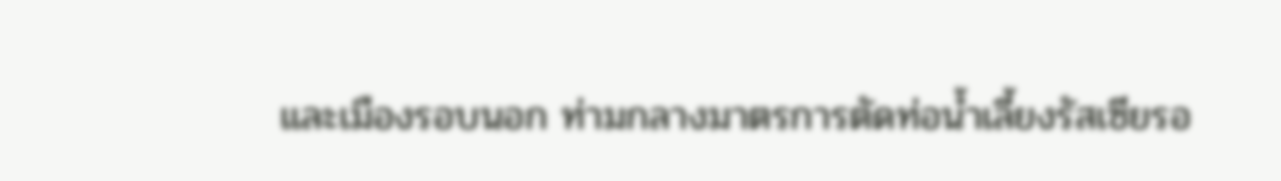และเมืองรอบนอก ท่ามกลางมาตรการตัดท่อน้ำเลี้ยงรัสเซียรอ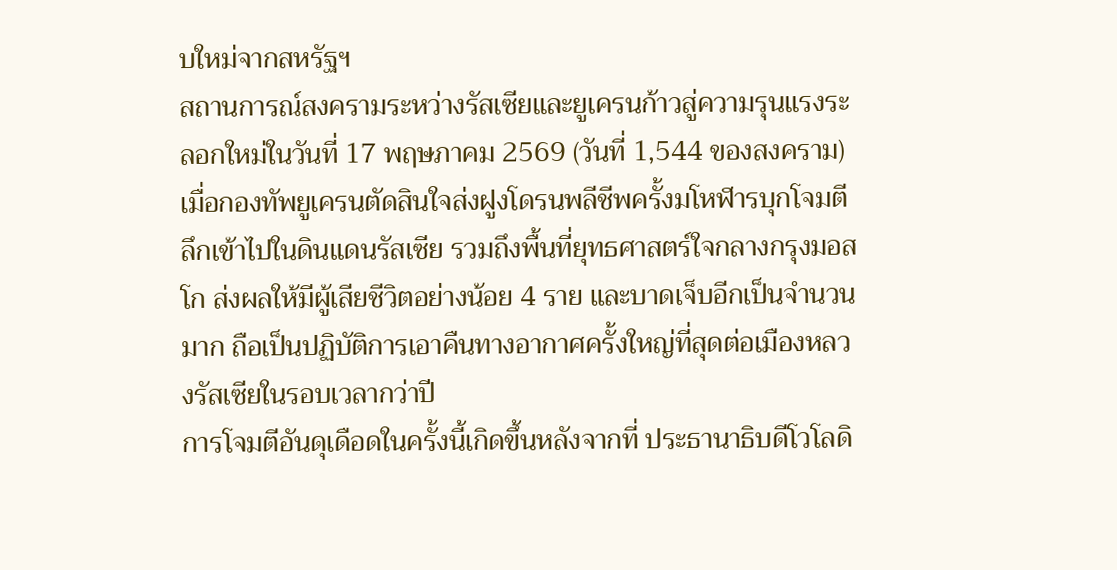บใหม่จากสหรัฐฯ
สถานการณ์สงครามระหว่างรัสเซียและยูเครนก้าวสู่ความรุนแรงระลอกใหม่ในวันที่ 17 พฤษภาคม 2569 (วันที่ 1,544 ของสงคราม) เมื่อกองทัพยูเครนตัดสินใจส่งฝูงโดรนพลีชีพครั้งมโหฬารบุกโจมตีลึกเข้าไปในดินแดนรัสเซีย รวมถึงพื้นที่ยุทธศาสตร์ใจกลางกรุงมอสโก ส่งผลให้มีผู้เสียชีวิตอย่างน้อย 4 ราย และบาดเจ็บอีกเป็นจำนวนมาก ถือเป็นปฏิบัติการเอาคืนทางอากาศครั้งใหญ่ที่สุดต่อเมืองหลวงรัสเซียในรอบเวลากว่าปี
การโจมตีอันดุเดือดในครั้งนี้เกิดขึ้นหลังจากที่ ประธานาธิบดีโวโลดิ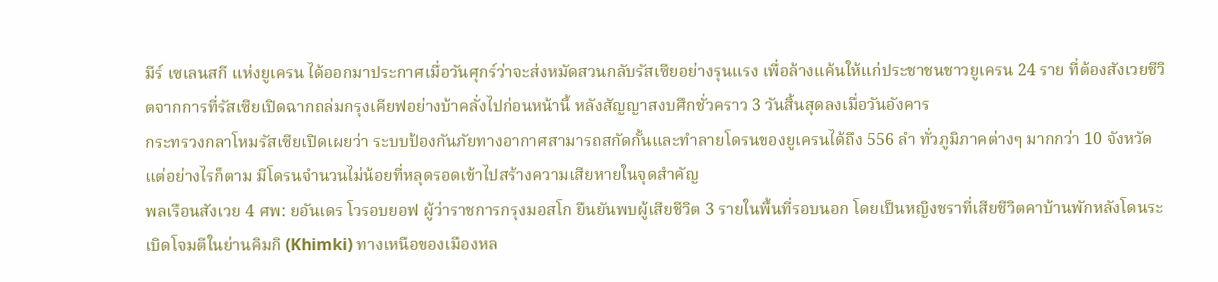มีร์ เซเลนสกี แห่งยูเครน ได้ออกมาประกาศเมื่อวันศุกร์ว่าจะส่งหมัดสวนกลับรัสเซียอย่างรุนแรง เพื่อล้างแค้นให้แก่ประชาชนชาวยูเครน 24 ราย ที่ต้องสังเวยชีวิตจากการที่รัสเซียเปิดฉากถล่มกรุงเคียฟอย่างบ้าคลั่งไปก่อนหน้านี้ หลังสัญญาสงบศึกชั่วคราว 3 วันสิ้นสุดลงเมื่อวันอังคาร
กระทรวงกลาโหมรัสเซียเปิดเผยว่า ระบบป้องกันภัยทางอากาศสามารถสกัดกั้นและทำลายโดรนของยูเครนได้ถึง 556 ลำ ทั่วภูมิภาคต่างๆ มากกว่า 10 จังหวัด แต่อย่างไรก็ตาม มีโดรนจำนวนไม่น้อยที่หลุดรอดเข้าไปสร้างความเสียหายในจุดสำคัญ
พลเรือนสังเวย 4 ศพ: ยอันเดร โวรอบยอฟ ผู้ว่าราชการกรุงมอสโก ยืนยันพบผู้เสียชีวิต 3 รายในพื้นที่รอบนอก โดยเป็นหญิงชราที่เสียชีวิตคาบ้านพักหลังโดนระเบิดโจมตีในย่านคิมกิ (Khimki) ทางเหนือของเมืองหล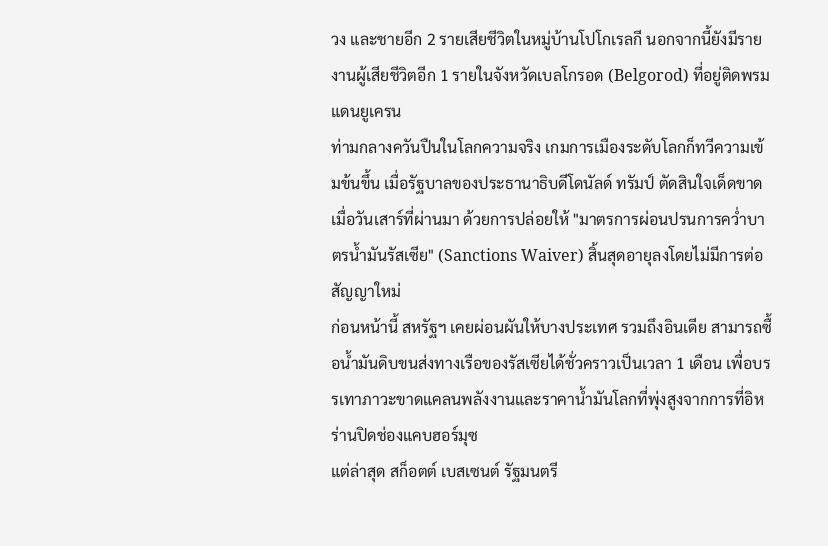วง และชายอีก 2 รายเสียชีวิตในหมู่บ้านโปโกเรลกี นอกจากนี้ยังมีรายงานผู้เสียชีวิตอีก 1 รายในจังหวัดเบลโกรอด (Belgorod) ที่อยู่ติดพรมแดนยูเครน
ท่ามกลางควันปืนในโลกความจริง เกมการเมืองระดับโลกก็ทวีความเข้มข้นขึ้น เมื่อรัฐบาลของประธานาธิบดีโดนัลด์ ทรัมป์ ตัดสินใจเด็ดขาดเมื่อวันเสาร์ที่ผ่านมา ด้วยการปล่อยให้ "มาตรการผ่อนปรนการคว่ำบาตรน้ำมันรัสเซีย" (Sanctions Waiver) สิ้นสุดอายุลงโดยไม่มีการต่อสัญญาใหม่
ก่อนหน้านี้ สหรัฐฯ เคยผ่อนผันให้บางประเทศ รวมถึงอินเดีย สามารถซื้อน้ำมันดิบขนส่งทางเรือของรัสเซียได้ชั่วคราวเป็นเวลา 1 เดือน เพื่อบรรเทาภาวะขาดแคลนพลังงานและราคาน้ำมันโลกที่พุ่งสูงจากการที่อิหร่านปิดช่องแคบฮอร์มุซ
แต่ล่าสุด สก็อตต์ เบสเซนต์ รัฐมนตรี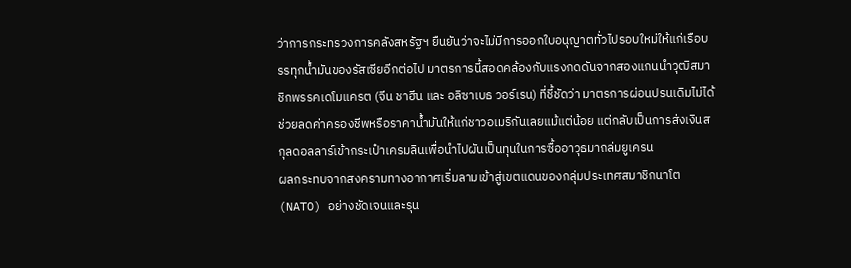ว่าการกระทรวงการคลังสหรัฐฯ ยืนยันว่าจะไม่มีการออกใบอนุญาตทั่วไปรอบใหม่ให้แก่เรือบรรทุกน้ำมันของรัสเซียอีกต่อไป มาตรการนี้สอดคล้องกับแรงกดดันจากสองแกนนำวุฒิสมาชิกพรรคเดโมแครต (จีน ชาฮีน และ อลิซาเบธ วอร์เรน) ที่ชี้ชัดว่า มาตรการผ่อนปรนเดิมไม่ได้ช่วยลดค่าครองชีพหรือราคาน้ำมันให้แก่ชาวอเมริกันเลยแม้แต่น้อย แต่กลับเป็นการส่งเงินสกุลดอลลาร์เข้ากระเป๋าเครมลินเพื่อนำไปผันเป็นทุนในการซื้ออาวุธมาถล่มยูเครน
ผลกระทบจากสงครามทางอากาศเริ่มลามเข้าสู่เขตแดนของกลุ่มประเทศสมาชิกนาโต (NATO) อย่างชัดเจนและรุน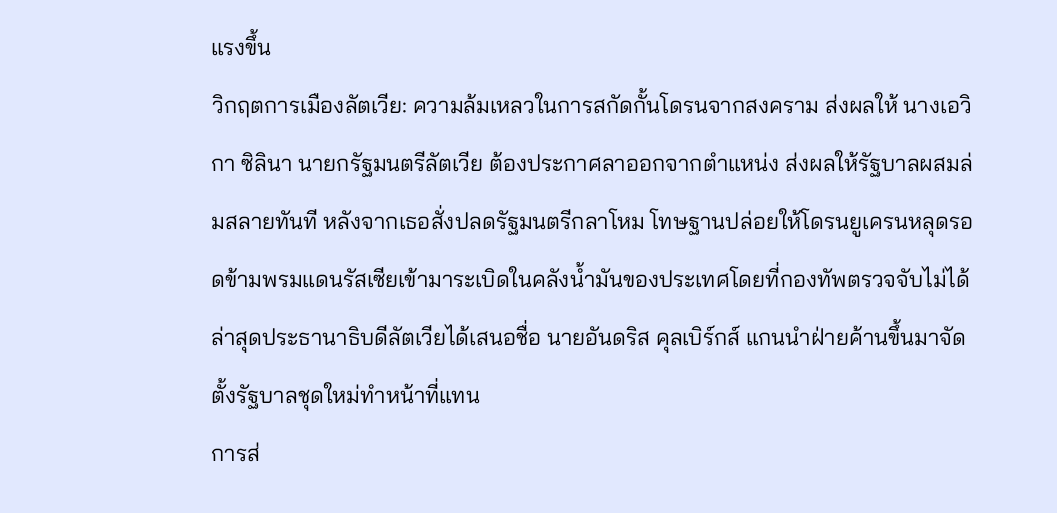แรงขึ้น
วิกฤตการเมืองลัตเวีย: ความล้มเหลวในการสกัดกั้นโดรนจากสงคราม ส่งผลให้ นางเอวิกา ซิลินา นายกรัฐมนตรีลัตเวีย ต้องประกาศลาออกจากตำแหน่ง ส่งผลให้รัฐบาลผสมล่มสลายทันที หลังจากเธอสั่งปลดรัฐมนตรีกลาโหม โทษฐานปล่อยให้โดรนยูเครนหลุดรอดข้ามพรมแดนรัสเซียเข้ามาระเบิดในคลังน้ำมันของประเทศโดยที่กองทัพตรวจจับไม่ได้ ล่าสุดประธานาธิบดีลัตเวียได้เสนอชื่อ นายอันดริส คุลเบิร์กส์ แกนนำฝ่ายค้านขึ้นมาจัดตั้งรัฐบาลชุดใหม่ทำหน้าที่แทน
การส่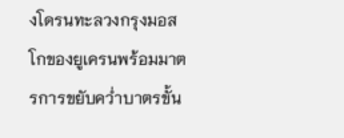งโดรนทะลวงกรุงมอสโกของยูเครนพร้อมมาตรการขยับคว่ำบาตรขั้น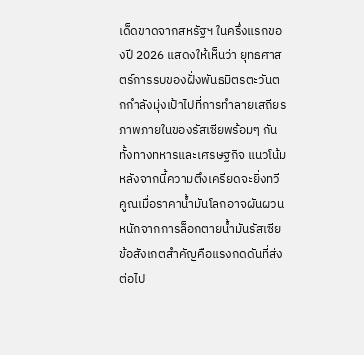เด็ดขาดจากสหรัฐฯ ในครึ่งแรกของปี 2026 แสดงให้เห็นว่า ยุทธศาสตร์การรบของฝั่งพันธมิตรตะวันตกกำลังมุ่งเป้าไปที่การทำลายเสถียรภาพภายในของรัสเซียพร้อมๆ กันทั้งทางทหารและเศรษฐกิจ แนวโน้มหลังจากนี้ความตึงเครียดจะยิ่งทวีคูณเมื่อราคาน้ำมันโลกอาจผันผวนหนักจากการล็อกตายน้ำมันรัสเซีย ข้อสังเกตสำคัญคือแรงกดดันที่ส่งต่อไป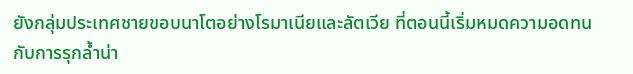ยังกลุ่มประเทศชายขอบนาโตอย่างโรมาเนียและลัตเวีย ที่ตอนนี้เริ่มหมดความอดทนกับการรุกล้ำน่า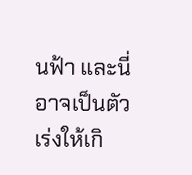นฟ้า และนี่อาจเป็นตัวเร่งให้เกิ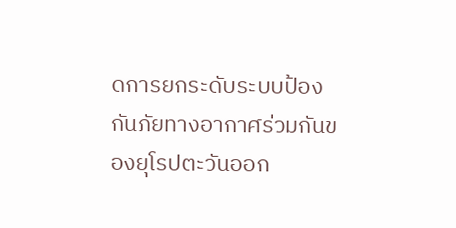ดการยกระดับระบบป้องกันภัยทางอากาศร่วมกันของยุโรปตะวันออก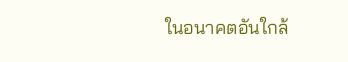ในอนาคตอันใกล้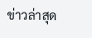ข่าวล่าสุด